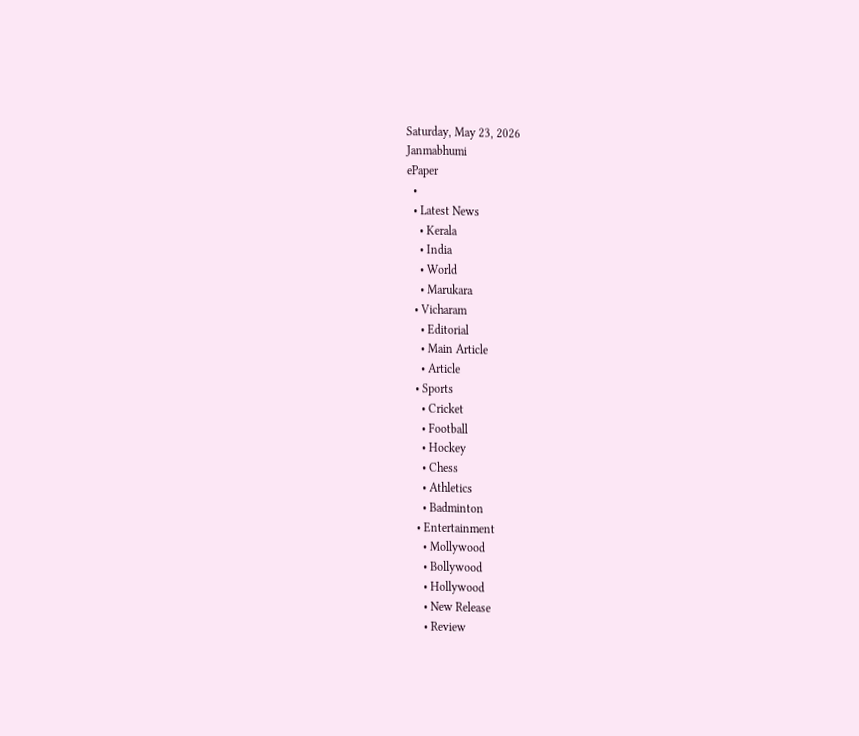Saturday, May 23, 2026
Janmabhumi
ePaper
  •
  • Latest News
    • Kerala
    • India
    • World
    • Marukara
  • Vicharam
    • Editorial
    • Main Article
    • Article
  • Sports
    • Cricket
    • Football
    • Hockey
    • Chess
    • Athletics
    • Badminton
  • Entertainment
    • Mollywood
    • Bollywood
    • Hollywood
    • New Release
    • Review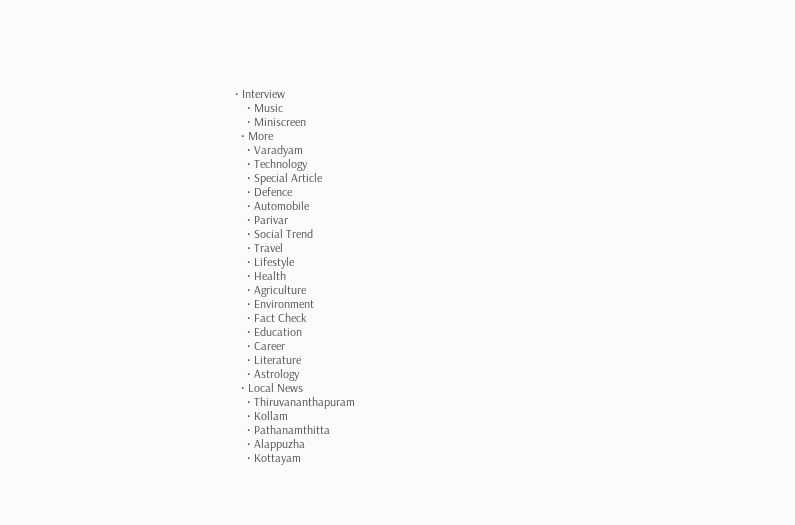• Interview
    • Music
    • Miniscreen
  • More
    • Varadyam
    • Technology
    • Special Article
    • Defence
    • Automobile
    • Parivar
    • Social Trend
    • Travel
    • Lifestyle
    • Health
    • Agriculture
    • Environment
    • Fact Check
    • Education
    • Career
    • Literature
    • Astrology
  • Local News
    • Thiruvananthapuram
    • Kollam
    • Pathanamthitta
    • Alappuzha
    • Kottayam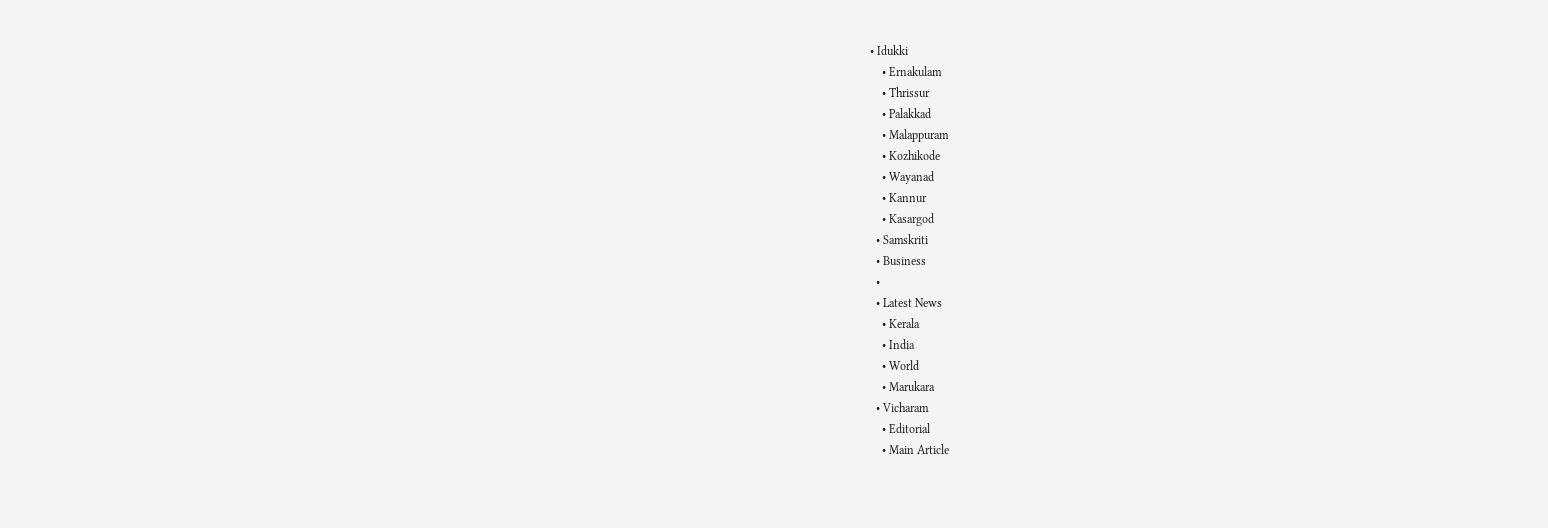• Idukki
    • Ernakulam
    • Thrissur
    • Palakkad
    • Malappuram
    • Kozhikode
    • Wayanad
    • Kannur
    • Kasargod
  • Samskriti
  • Business
  •
  • Latest News
    • Kerala
    • India
    • World
    • Marukara
  • Vicharam
    • Editorial
    • Main Article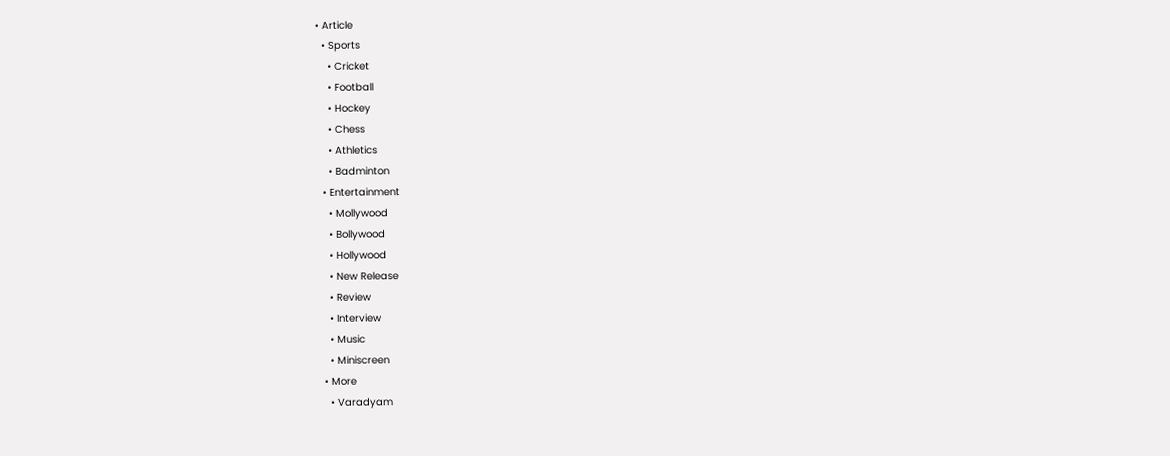• Article
  • Sports
    • Cricket
    • Football
    • Hockey
    • Chess
    • Athletics
    • Badminton
  • Entertainment
    • Mollywood
    • Bollywood
    • Hollywood
    • New Release
    • Review
    • Interview
    • Music
    • Miniscreen
  • More
    • Varadyam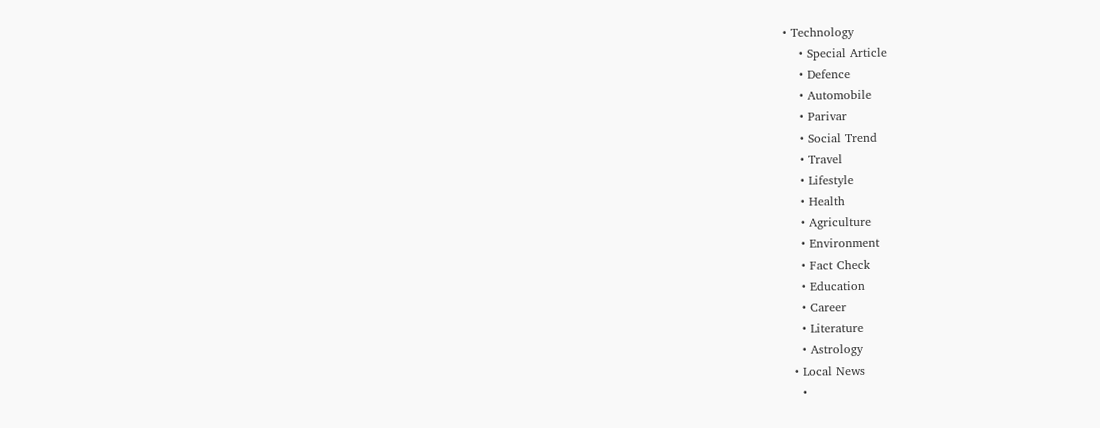• Technology
    • Special Article
    • Defence
    • Automobile
    • Parivar
    • Social Trend
    • Travel
    • Lifestyle
    • Health
    • Agriculture
    • Environment
    • Fact Check
    • Education
    • Career
    • Literature
    • Astrology
  • Local News
    •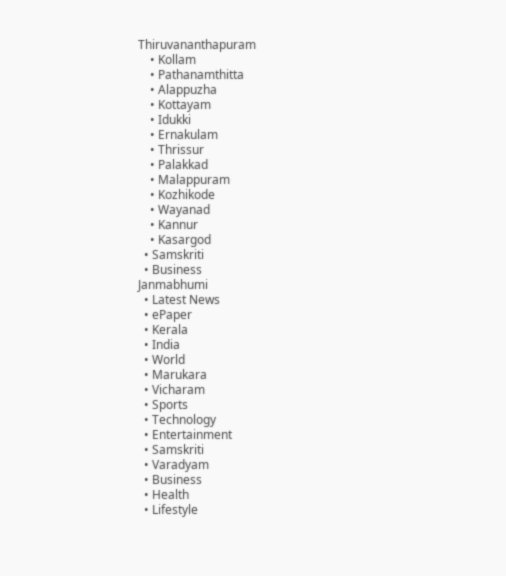Thiruvananthapuram
    • Kollam
    • Pathanamthitta
    • Alappuzha
    • Kottayam
    • Idukki
    • Ernakulam
    • Thrissur
    • Palakkad
    • Malappuram
    • Kozhikode
    • Wayanad
    • Kannur
    • Kasargod
  • Samskriti
  • Business
Janmabhumi
  • Latest News
  • ePaper
  • Kerala
  • India
  • World
  • Marukara
  • Vicharam
  • Sports
  • Technology
  • Entertainment
  • Samskriti
  • Varadyam
  • Business
  • Health
  • Lifestyle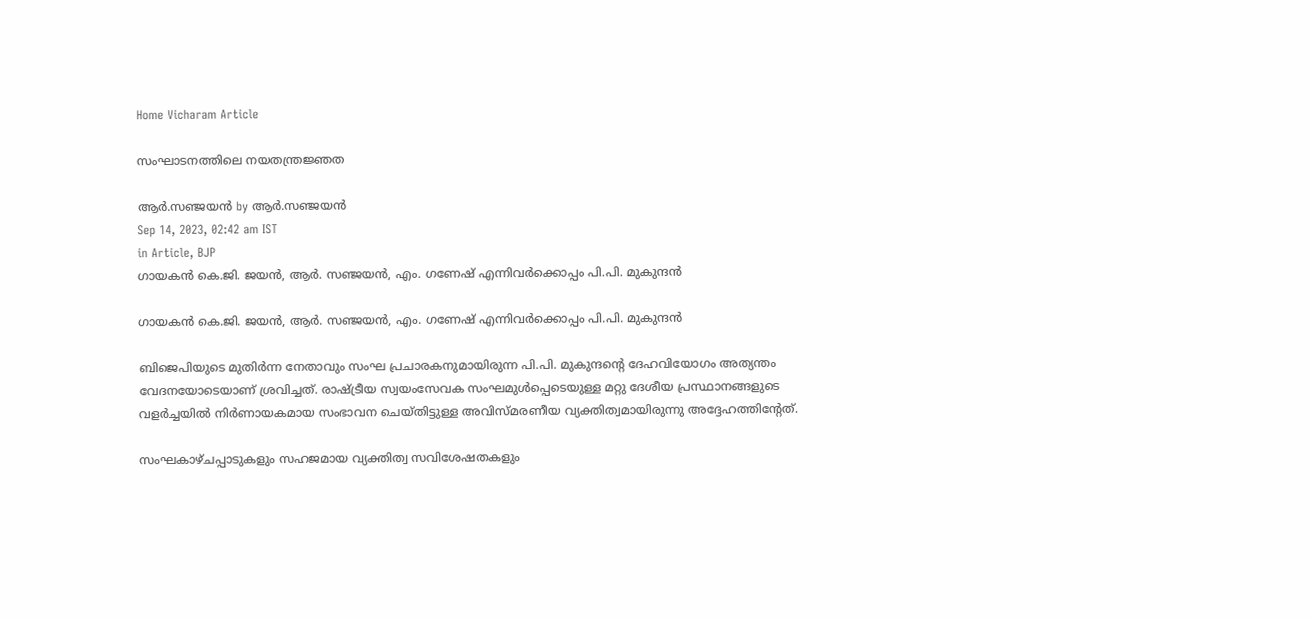Home Vicharam Article

സംഘാടനത്തിലെ നയതന്ത്രജ്ഞത

ആര്‍.സഞ്ജയന്‍ by ആര്‍.സഞ്ജയന്‍
Sep 14, 2023, 02:42 am IST
in Article, BJP
ഗായകന്‍ കെ.ജി. ജയന്‍, ആര്‍. സഞ്ജയന്‍, എം. ഗണേഷ് എന്നിവര്‍ക്കൊപ്പം പി.പി. മുകുന്ദന്‍

ഗായകന്‍ കെ.ജി. ജയന്‍, ആര്‍. സഞ്ജയന്‍, എം. ഗണേഷ് എന്നിവര്‍ക്കൊപ്പം പി.പി. മുകുന്ദന്‍

ബിജെപിയുടെ മുതിര്‍ന്ന നേതാവും സംഘ പ്രചാരകനുമായിരുന്ന പി.പി. മുകുന്ദന്റെ ദേഹവിയോഗം അത്യന്തം വേദനയോടെയാണ് ശ്രവിച്ചത്. രാഷ്‌ട്രീയ സ്വയംസേവക സംഘമുള്‍പ്പെടെയുള്ള മറ്റു ദേശീയ പ്രസ്ഥാനങ്ങളുടെ വളര്‍ച്ചയില്‍ നിര്‍ണായകമായ സംഭാവന ചെയ്തിട്ടുള്ള അവിസ്മരണീയ വ്യക്തിത്വമായിരുന്നു അദ്ദേഹത്തിന്റേത്.

സംഘകാഴ്ചപ്പാടുകളും സഹജമായ വ്യക്തിത്വ സവിശേഷതകളും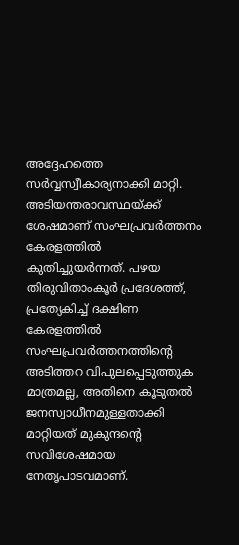അദ്ദേഹത്തെ സര്‍വ്വസ്വീകാര്യനാക്കി മാറ്റി. അടിയന്തരാവസ്ഥയ്‌ക്ക് ശേഷമാണ് സംഘപ്രവര്‍ത്തനം കേരളത്തില്‍ കുതിച്ചുയര്‍ന്നത്. പഴയ തിരുവിതാംകൂര്‍ പ്രദേശത്ത്, പ്രത്യേകിച്ച് ദക്ഷിണ കേരളത്തില്‍ സംഘപ്രവര്‍ത്തനത്തിന്റെ അടിത്തറ വിപുലപ്പെടുത്തുക മാത്രമല്ല, അതിനെ കൂടുതല്‍ ജനസ്വാധീനമുള്ളതാക്കി മാറ്റിയത് മുകുന്ദന്റെ സവിശേഷമായ നേതൃപാടവമാണ്.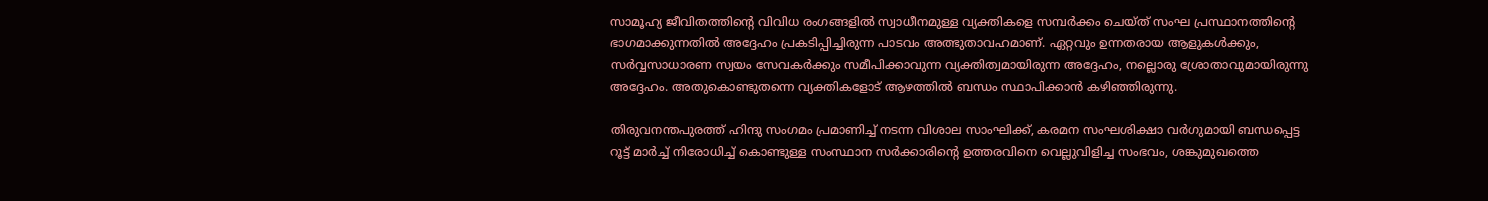സാമൂഹ്യ ജീവിതത്തിന്റെ വിവിധ രംഗങ്ങളില്‍ സ്വാധീനമുള്ള വ്യക്തികളെ സമ്പര്‍ക്കം ചെയ്ത് സംഘ പ്രസ്ഥാനത്തിന്റെ ഭാഗമാക്കുന്നതില്‍ അദ്ദേഹം പ്രകടിപ്പിച്ചിരുന്ന പാടവം അത്ഭുതാവഹമാണ്. ഏറ്റവും ഉന്നതരായ ആളുകള്‍ക്കും, സര്‍വ്വസാധാരണ സ്വയം സേവകര്‍ക്കും സമീപിക്കാവുന്ന വ്യക്തിത്വമായിരുന്ന അദ്ദേഹം, നല്ലൊരു ശ്രോതാവുമായിരുന്നു അദ്ദേഹം. അതുകൊണ്ടുതന്നെ വ്യക്തികളോട് ആഴത്തില്‍ ബന്ധം സ്ഥാപിക്കാന്‍ കഴിഞ്ഞിരുന്നു.

തിരുവനന്തപുരത്ത് ഹിന്ദു സംഗമം പ്രമാണിച്ച് നടന്ന വിശാല സാംഘിക്ക്, കരമന സംഘശിക്ഷാ വര്‍ഗുമായി ബന്ധപ്പെട്ട റൂട്ട് മാര്‍ച്ച് നിരോധിച്ച് കൊണ്ടുള്ള സംസ്ഥാന സര്‍ക്കാരിന്റെ ഉത്തരവിനെ വെല്ലുവിളിച്ച സംഭവം, ശങ്കുമുഖത്തെ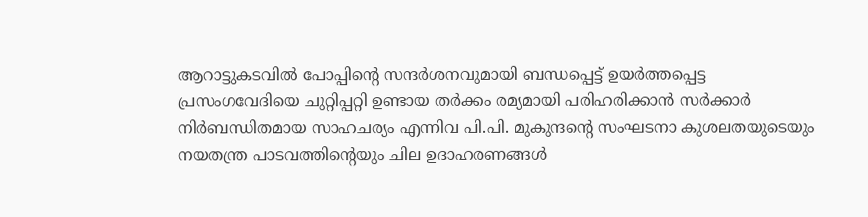ആറാട്ടുകടവില്‍ പോപ്പിന്റെ സന്ദര്‍ശനവുമായി ബന്ധപ്പെട്ട് ഉയര്‍ത്തപ്പെട്ട പ്രസംഗവേദിയെ ചുറ്റിപ്പറ്റി ഉണ്ടായ തര്‍ക്കം രമ്യമായി പരിഹരിക്കാന്‍ സര്‍ക്കാര്‍ നിര്‍ബന്ധിതമായ സാഹചര്യം എന്നിവ പി.പി. മുകുന്ദന്റെ സംഘടനാ കുശലതയുടെയും നയതന്ത്ര പാടവത്തിന്റെയും ചില ഉദാഹരണങ്ങള്‍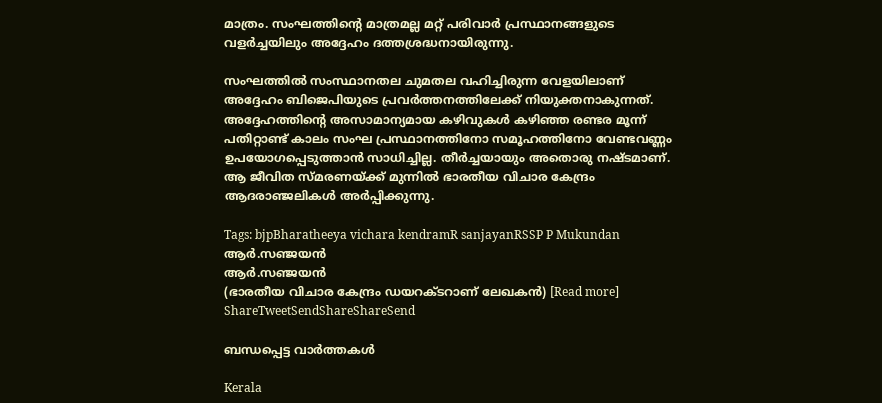മാത്രം. സംഘത്തിന്റെ മാത്രമല്ല മറ്റ് പരിവാര്‍ പ്രസ്ഥാനങ്ങളുടെ വളര്‍ച്ചയിലും അദ്ദേഹം ദത്തശ്രദ്ധനായിരുന്നു.

സംഘത്തില്‍ സംസ്ഥാനതല ചുമതല വഹിച്ചിരുന്ന വേളയിലാണ് അദ്ദേഹം ബിജെപിയുടെ പ്രവര്‍ത്തനത്തിലേക്ക് നിയുക്തനാകുന്നത്. അദ്ദേഹത്തിന്റെ അസാമാന്യമായ കഴിവുകള്‍ കഴിഞ്ഞ രണ്ടര മൂന്ന് പതിറ്റാണ്ട് കാലം സംഘ പ്രസ്ഥാനത്തിനോ സമൂഹത്തിനോ വേണ്ടവണ്ണം ഉപയോഗപ്പെടുത്താന്‍ സാധിച്ചില്ല. തീര്‍ച്ചയായും അതൊരു നഷ്ടമാണ്. ആ ജീവിത സ്മരണയ്‌ക്ക് മുന്നില്‍ ഭാരതീയ വിചാര കേന്ദ്രം ആദരാഞ്ജലികള്‍ അര്‍പ്പിക്കുന്നു.

Tags: bjpBharatheeya vichara kendramR sanjayanRSSP P Mukundan
ആര്‍.സഞ്ജയന്‍
ആര്‍.സഞ്ജയന്‍
(ഭാരതീയ വിചാര കേന്ദ്രം ഡയറക്ടറാണ് ലേഖകന്‍) [Read more]
ShareTweetSendShareShareSend

ബന്ധപ്പെട്ട വാര്‍ത്തകള്‍

Kerala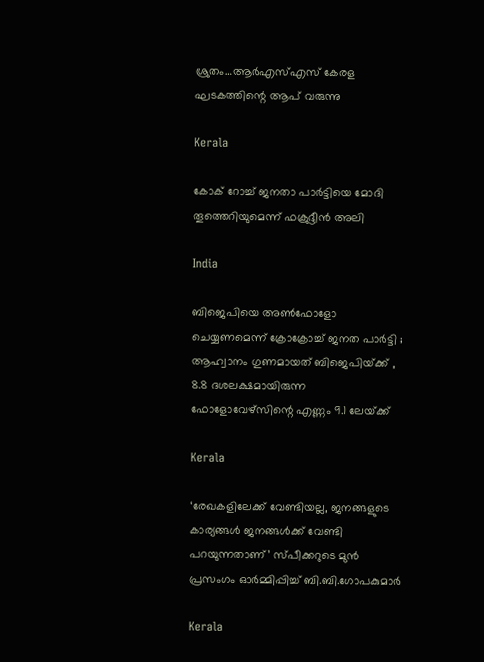ശ്രുതം…ആര്‍എസ്എസ് കേരള ഘടകത്തിന്റെ ആപ് വരുന്നു

Kerala

കോക് റോച്ച് ജനതാ പാര്‍ട്ടിയെ മോദി തൂത്തെറിയുമെന്ന് ഫക്രുദ്ദീന്‍ അലി

India

ബിജെപിയെ അൺഫോളോ ചെയ്യണമെന്ന് ക്രോക്രോച്ച് ജനത പാർട്ടി ; ആഹ്വാനം ഗുണമായത് ബിജെപിയ്‌ക്ക് , 8.8 ദശലക്ഷമായിരുന്ന ഫോളോവേഴ്‌സിന്റെ എണ്ണം 9.1 ലേയ്‌ക്ക്

Kerala

‘രേഖകളിലേക്ക് വേണ്ടിയല്ല, ജനങ്ങളുടെ കാര്യങ്ങള്‍ ജനങ്ങള്‍ക്ക് വേണ്ടി പറയുന്നതാണ്’ സ്പീക്കറുടെ മുന്‍ പ്രസംഗം ഓര്‍മ്മിപ്പിച്ച് ബി.ബി.ഗോപകുമാര്‍

Kerala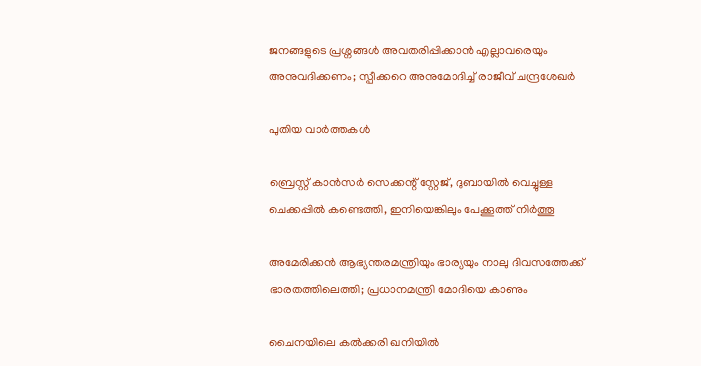ജനങ്ങളുടെ പ്രശ്നങ്ങൾ അവതരിപ്പിക്കാൻ എല്ലാവരെയും അനുവദിക്കണം; സ്പീക്കറെ അനുമോദിച്ച് രാജീവ് ചന്ദ്രശേഖർ

പുതിയ വാര്‍ത്തകള്‍

ബ്രെസ്റ്റ് കാൻസർ സെക്കന്റ് സ്റ്റേജ്, ദുബായിൽ വെച്ചുള്ള ചെക്കപ്പിൽ കണ്ടെത്തി, ഇനിയെങ്കിലും പേക്കൂത്ത് നിർത്തൂ

അമേരിക്കൻ ആഭ്യന്തരമന്ത്രിയും ഭാര്യയും നാലു ദിവസത്തേക്ക് ഭാരതത്തിലെത്തി; പ്രധാനമന്ത്രി മോദിയെ കാണും

ചൈനയിലെ കൽക്കരി ഖനിയിൽ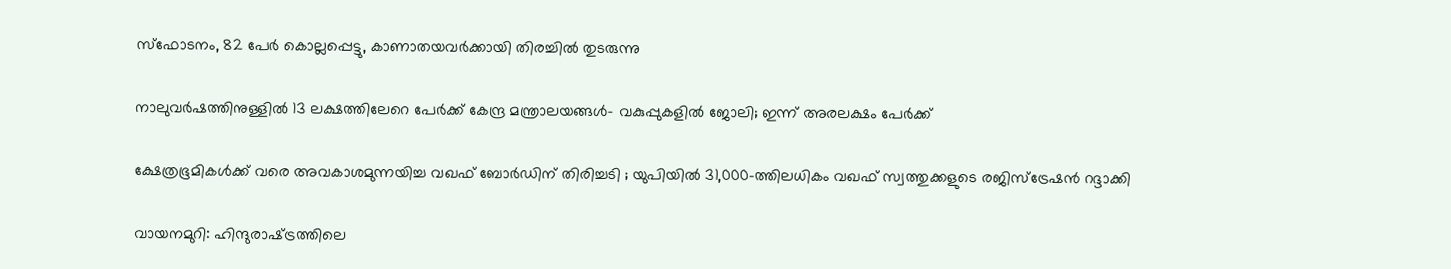സ്‌ഫോടനം, 82 പേർ കൊല്ലപ്പെട്ടു, കാണാതയവർക്കായി തിരച്ചിൽ തുടരുന്നു

നാലുവർഷത്തിനുള്ളിൽ 13 ലക്ഷത്തിലേറെ പേർക്ക് കേന്ദ്ര മന്ത്രാലയങ്ങൾ- വകുപ്പുകളിൽ ജോലി; ഇന്ന് അരലക്ഷം പേർക്ക്

ക്ഷേത്രഭൂമികൾക്ക് വരെ അവകാശമുന്നയിച്ച വഖഫ് ബോർഡിന് തിരിച്ചടി ; യുപിയിൽ 31,000-ത്തിലധികം വഖഫ് സ്വത്തുക്കളുടെ രജിസ്ട്രേഷൻ റദ്ദാക്കി

വായനമുറി: ഹിന്ദുരാഷ്‌ട്രത്തിലെ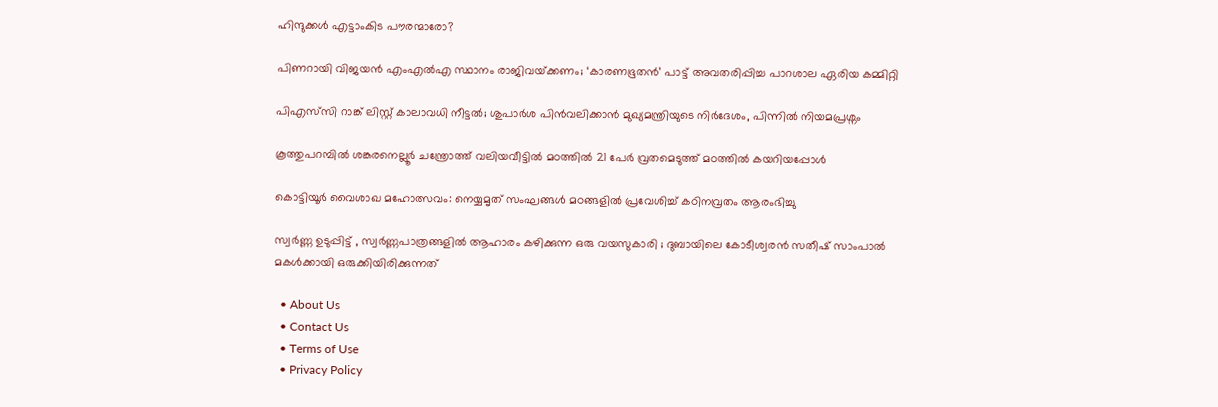ഹിന്ദുക്കൾ എട്ടാംകിട പൗരന്മാരോ?

പിണറായി വിജയൻ എംഎൽഎ സ്ഥാനം രാജിവയ്‌ക്കണം; ‘കാരണഭൂതൻ’ പാട്ട് അവതരിപ്പിച്ച പാറശാല ഏരിയ കമ്മിറ്റി

പിഎസ്‌സി റാങ്ക് ലിസ്റ്റ് കാലാവധി നീട്ടൽ; ശുപാർശ പിൻവലിക്കാൻ മുഖ്യമന്ത്രിയുടെ നിർദേശം, പിന്നിൽ നിയമപ്രശ്നം

കൂത്തുപറമ്പില്‍ ശങ്കരനെല്ലൂര്‍ ചന്ത്രോത്ത് വലിയവീട്ടില്‍ മഠത്തില്‍ 21 പേര്‍ വ്രതമെടുത്ത് മഠത്തില്‍ കയറിയപ്പോള്‍

കൊട്ടിയൂര്‍ വൈശാഖ മഹോത്സവം: നെയ്യമൃത് സംഘങ്ങള്‍ മഠങ്ങളില്‍ പ്രവേശിച്ച് കഠിനവ്രതം ആരംഭിച്ചു

സ്വർണ്ണ ഉടുപ്പിട്ട് , സ്വർണ്ണപാത്രങ്ങളിൽ ആഹാരം കഴിക്കുന്ന ഒരു വയസുകാരി ; ദുബായിലെ കോടീശ്വരൻ സതീഷ് സാംപാൽ മകൾക്കായി ഒരുക്കിയിരിക്കുന്നത്

  • About Us
  • Contact Us
  • Terms of Use
  • Privacy Policy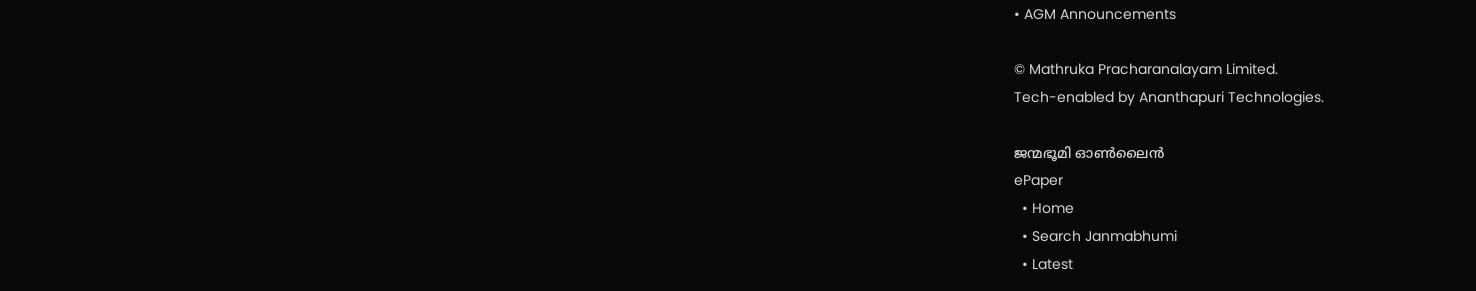• AGM Announcements

© Mathruka Pracharanalayam Limited.
Tech-enabled by Ananthapuri Technologies.

ജന്മഭൂമി ഓണ്‍ലൈന്‍
ePaper
  • Home
  • Search Janmabhumi
  • Latest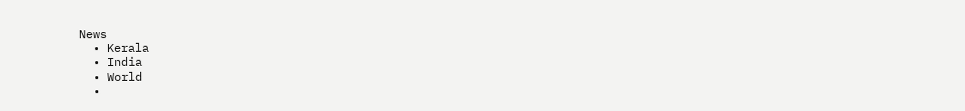News
  • Kerala
  • India
  • World
  •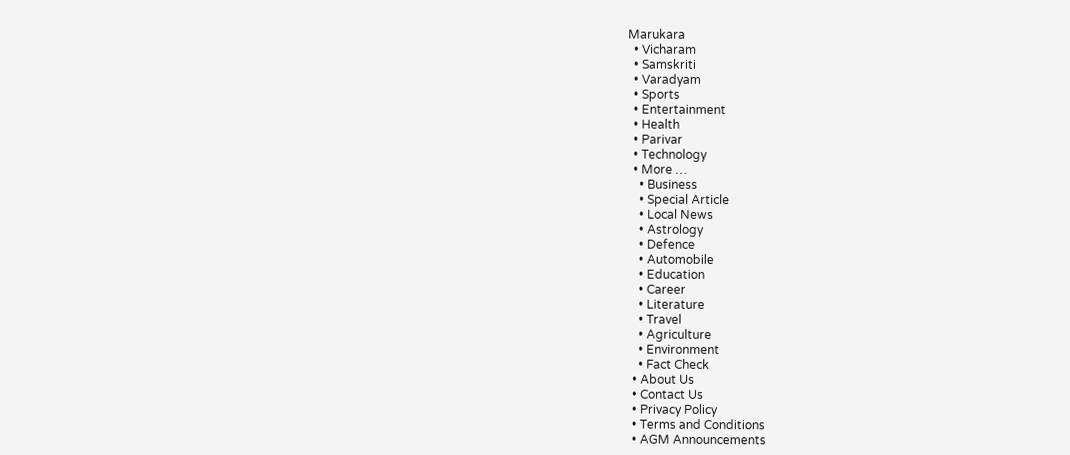Marukara
  • Vicharam
  • Samskriti
  • Varadyam
  • Sports
  • Entertainment
  • Health
  • Parivar
  • Technology
  • More …
    • Business
    • Special Article
    • Local News
    • Astrology
    • Defence
    • Automobile
    • Education
    • Career
    • Literature
    • Travel
    • Agriculture
    • Environment
    • Fact Check
  • About Us
  • Contact Us
  • Privacy Policy
  • Terms and Conditions
  • AGM Announcements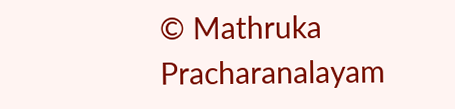© Mathruka Pracharanalayam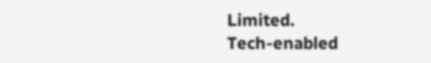Limited.
Tech-enabled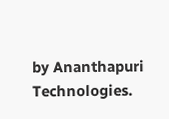by Ananthapuri Technologies.